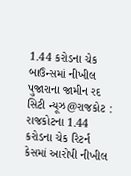1.44 કરોડના ચેક બાઉન્સમાં નીખીલ પુજારાના જામીન રદ
સિટી ન્યૂઝ@રાજકોટ : રાજકોટના 1.44 કરોડના ચેક રિટર્ન કેસમાં આરોપી નીખીલ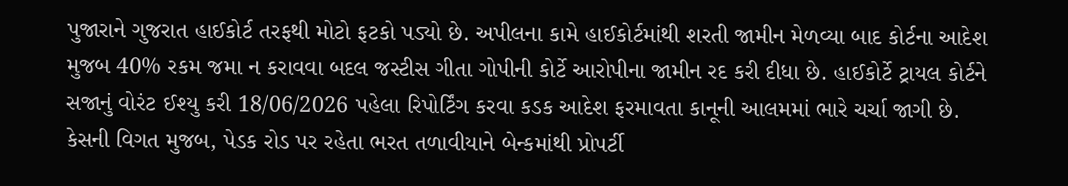પુજારાને ગુજરાત હાઈકોર્ટ તરફથી મોટો ફટકો પડ્યો છે. અપીલના કામે હાઈકોર્ટમાંથી શરતી જામીન મેળવ્યા બાદ કોર્ટના આદેશ મુજબ 40% રકમ જમા ન કરાવવા બદલ જસ્ટીસ ગીતા ગોપીની કોર્ટે આરોપીના જામીન રદ કરી દીધા છે. હાઈકોર્ટે ટ્રાયલ કોર્ટને સજાનું વોરંટ ઈશ્યુ કરી 18/06/2026 પહેલા રિપોર્ટિંગ કરવા કડક આદેશ ફરમાવતા કાનૂની આલમમાં ભારે ચર્ચા જાગી છે.
કેસની વિગત મુજબ, પેડક રોડ પર રહેતા ભરત તળાવીયાને બેન્કમાંથી પ્રોપર્ટી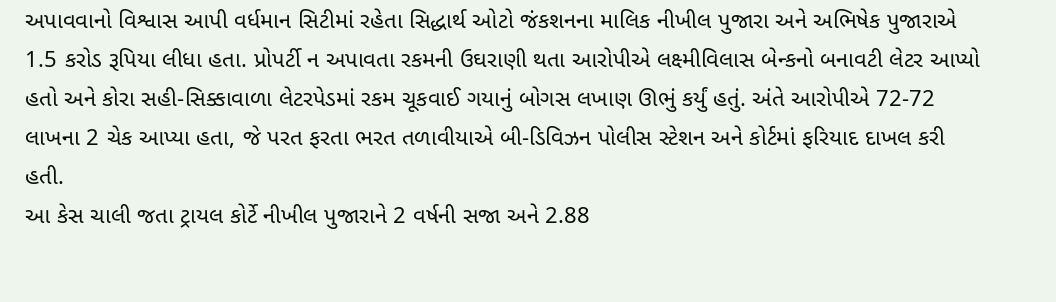અપાવવાનો વિશ્વાસ આપી વર્ધમાન સિટીમાં રહેતા સિદ્ધાર્થ ઓટો જંકશનના માલિક નીખીલ પુજારા અને અભિષેક પુજારાએ 1.5 કરોડ રૂપિયા લીધા હતા. પ્રોપર્ટી ન અપાવતા રકમની ઉઘરાણી થતા આરોપીએ લક્ષ્મીવિલાસ બેન્કનો બનાવટી લેટર આપ્યો હતો અને કોરા સહી-સિક્કાવાળા લેટરપેડમાં રકમ ચૂકવાઈ ગયાનું બોગસ લખાણ ઊભું કર્યું હતું. અંતે આરોપીએ 72-72 લાખના 2 ચેક આપ્યા હતા, જે પરત ફરતા ભરત તળાવીયાએ બી-ડિવિઝન પોલીસ સ્ટેશન અને કોર્ટમાં ફરિયાદ દાખલ કરી હતી.
આ કેસ ચાલી જતા ટ્રાયલ કોર્ટે નીખીલ પુજારાને 2 વર્ષની સજા અને 2.88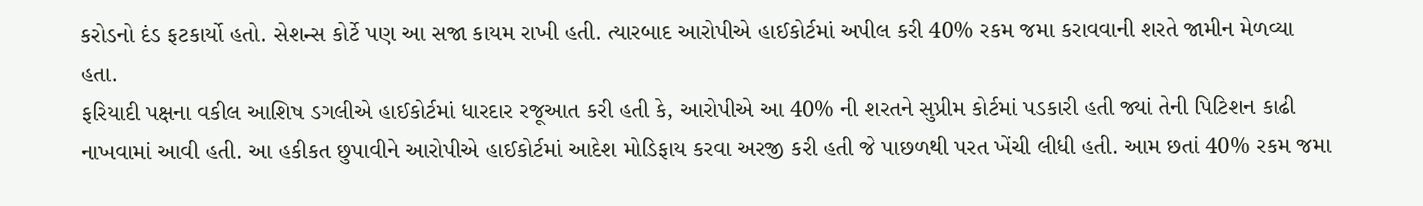કરોડનો દંડ ફટકાર્યો હતો. સેશન્સ કોર્ટે પણ આ સજા કાયમ રાખી હતી. ત્યારબાદ આરોપીએ હાઈકોર્ટમાં અપીલ કરી 40% રકમ જમા કરાવવાની શરતે જામીન મેળવ્યા હતા.
ફરિયાદી પક્ષના વકીલ આશિષ ડગલીએ હાઈકોર્ટમાં ધારદાર રજૂઆત કરી હતી કે, આરોપીએ આ 40% ની શરતને સુપ્રીમ કોર્ટમાં પડકારી હતી જ્યાં તેની પિટિશન કાઢી નાખવામાં આવી હતી. આ હકીકત છુપાવીને આરોપીએ હાઈકોર્ટમાં આદેશ મોડિફાય કરવા અરજી કરી હતી જે પાછળથી પરત ખેંચી લીધી હતી. આમ છતાં 40% રકમ જમા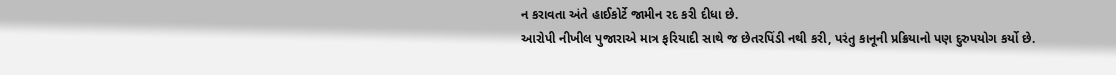ન કરાવતા અંતે હાઈકોર્ટે જામીન રદ કરી દીધા છે.
આરોપી નીખીલ પુજારાએ માત્ર ફરિયાદી સાથે જ છેતરપિંડી નથી કરી, પરંતુ કાનૂની પ્રક્રિયાનો પણ દુરુપયોગ કર્યો છે.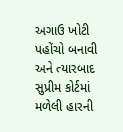અગાઉ ખોટી પહોંચો બનાવી અને ત્યારબાદ સુપ્રીમ કોર્ટમાં મળેલી હારની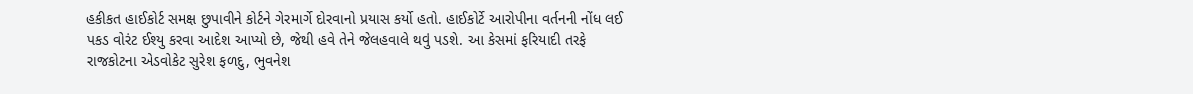હકીકત હાઈકોર્ટ સમક્ષ છુપાવીને કોર્ટને ગેરમાર્ગે દોરવાનો પ્રયાસ કર્યો હતો. હાઈકોર્ટે આરોપીના વર્તનની નોંધ લઈ પકડ વોરંટ ઈશ્યુ કરવા આદેશ આપ્યો છે, જેથી હવે તેને જેલહવાલે થવું પડશે. આ કેસમાં ફરિયાદી તરફે રાજકોટના એડવોકેટ સુરેશ ફળદુ, ભુવનેશ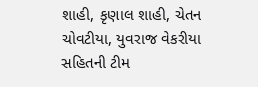શાહી, કૃણાલ શાહી, ચેતન ચોવટીયા, યુવરાજ વેકરીયા સહિતની ટીમ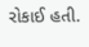રોકાઈ હતી.